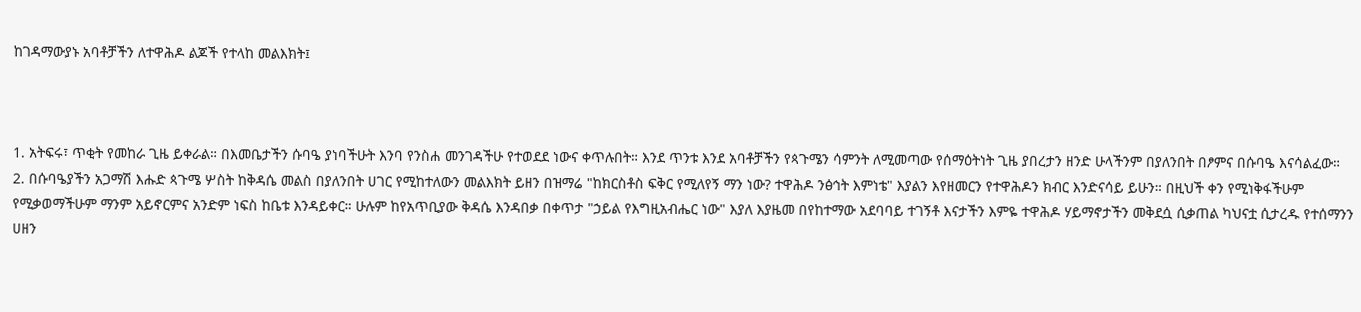ከገዳማውያኑ አባቶቻችን ለተዋሕዶ ልጆች የተላከ መልእክት፤



1. አትፍሩ፣ ጥቂት የመከራ ጊዜ ይቀራል። በእመቤታችን ሱባዔ ያነባችሁት እንባ የንስሐ መንገዳችሁ የተወደደ ነውና ቀጥሉበት። እንደ ጥንቱ እንደ አባቶቻችን የጳጉሜን ሳምንት ለሚመጣው የሰማዕትነት ጊዜ ያበረታን ዘንድ ሁላችንም በያለንበት በፆምና በሱባዔ እናሳልፈው።
2. በሱባዔያችን አጋማሽ እሑድ ጳጉሜ ሦስት ከቅዳሴ መልስ በያለንበት ሀገር የሚከተለውን መልእክት ይዘን በዝማሬ "ከክርስቶስ ፍቅር የሚለየኝ ማን ነው? ተዋሕዶ ንፅኅት እምነቴ" እያልን እየዘመርን የተዋሕዶን ክብር እንድናሳይ ይሁን። በዚህች ቀን የሚነቅፋችሁም የሚቃወማችሁም ማንም አይኖርምና አንድም ነፍስ ከቤቱ እንዳይቀር። ሁሉም ከየአጥቢያው ቅዳሴ እንዳበቃ በቀጥታ "ኃይል የእግዚአብሔር ነው" እያለ እያዜመ በየከተማው አደባባይ ተገኝቶ እናታችን እምዬ ተዋሕዶ ሃይማኖታችን መቅደሷ ሲቃጠል ካህናቷ ሲታረዱ የተሰማንን ሀዘን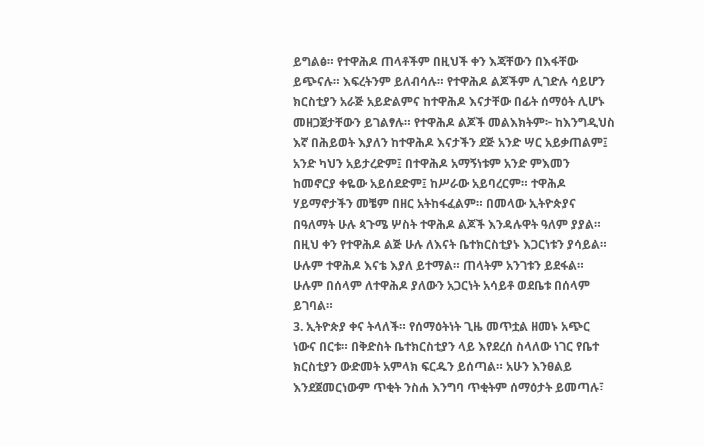ይግልፅ። የተዋሕዶ ጠላቶችም በዚህች ቀን እጃቸውን በእፋቸው ይጭናሉ። እፍረትንም ይለብሳሉ። የተዋሕዶ ልጆችም ሊገድሉ ሳይሆን ክርስቲያን አራጅ አይድልምና ከተዋሕዶ እናታቸው በፊት ሰማዕት ሊሆኑ መዘጋጀታቸውን ይገልፃሉ። የተዋሕዶ ልጆች መልእክትም፦ ከእንግዲህስ እኛ በሕይወት እያለን ከተዋሕዶ እናታችን ደጅ አንድ ሣር አይቃጠልም፤ አንድ ካህን አይታረድም፤ በተዋሕዶ አማኝነቱም አንድ ምእመን ከመኖርያ ቀዬው አይሰደድም፤ ከሥራው አይባረርም። ተዋሕዶ ሃይማኖታችን መቼም በዘር አትከፋፈልም። በመላው ኢትዮጵያና በዓለማት ሁሉ ጳጉሜ ሦስት ተዋሕዶ ልጆች እንዳሉዋት ዓለም ያያል። በዚህ ቀን የተዋሕዶ ልጅ ሁሉ ለእናት ቤተክርስቲያኑ እጋርነቱን ያሳይል። ሁሉም ተዋሕዶ እናቴ እያለ ይተማል። ጠላትም አንገቱን ይደፋል። ሁሉም በሰላም ለተዋሕዶ ያለውን አጋርነት አሳይቶ ወደቤቱ በሰላም ይገባል።
3. ኢትዮጵያ ቀና ትላለች። የሰማዕትነት ጊዜ መጥቷል ዘመኑ አጭር ነውና በርቱ። በቅድስት ቤተክርስቲያን ላይ እየደረሰ ስላለው ነገር የቤተ ክርስቲያን ውድመት አምላክ ፍርዱን ይሰጣል። አሁን እንፀልይ እንደጀመርነውም ጥቂት ንስሐ እንግባ ጥቂትም ሰማዕታት ይመጣሉ፣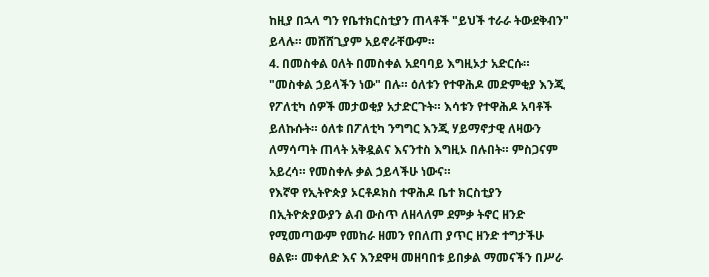ከዚያ በኋላ ግን የቤተክርስቲያን ጠላቶች "ይህች ተራራ ትውደቅብን" ይላሉ። መሸሸጊያም አይኖራቸውም።
4. በመስቀል ዐለት በመስቀል አደባባይ እግዚኦታ አድርሱ። "መስቀል ኃይላችን ነው" በሉ። ዕለቱን የተዋሕዶ መድምቂያ እንጂ የፖለቲካ ሰዎች መታወቂያ አታድርጉት። እሳቱን የተዋሕዶ አባቶች ይለኩሱት። ዕለቱ በፖለቲካ ንግግር እንጂ ሃይማኖታዊ ለዛውን ለማሳጣት ጠላት አቅዷልና እናንተስ እግዚኦ በሉበት። ምስጋናም አይረሳ። የመስቀሉ ቃል ኃይላችሁ ነውና።
የእኛዋ የኢትዮጵያ ኦርቶዶክስ ተዋሕዶ ቤተ ክርስቲያን በኢትዮጵያውያን ልብ ውስጥ ለዘላለም ደምቃ ትኖር ዘንድ የሚመጣውም የመከራ ዘመን የበለጠ ያጥር ዘንድ ተግታችሁ ፀልዩ። መቀለድ እና እንደዋዛ መዘባበቱ ይበቃል ማመናችን በሥራ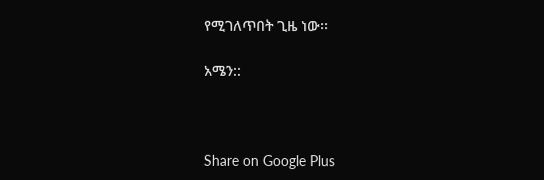የሚገለጥበት ጊዜ ነው፡፡

አሜን::



Share on Google Plus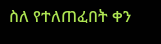ስለ የተለጠፈበት ቀን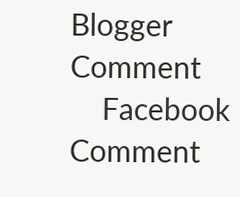Blogger Comment
    Facebook Comment